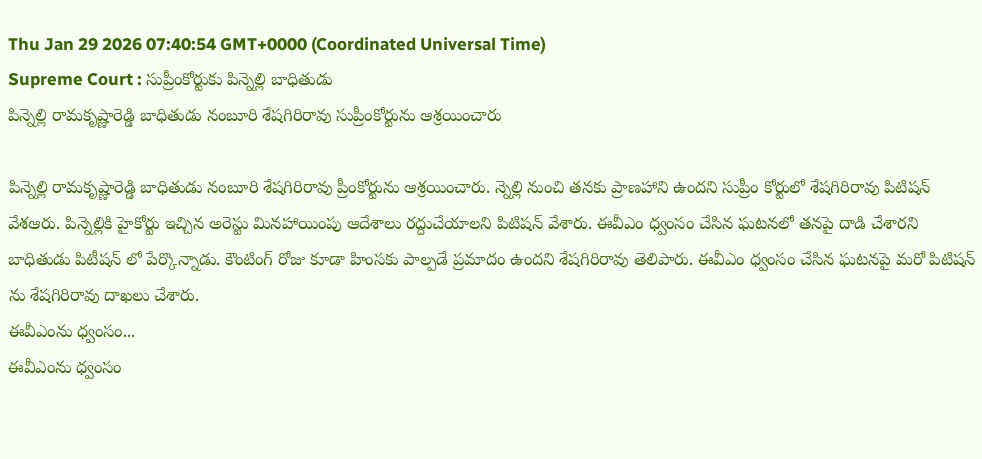Thu Jan 29 2026 07:40:54 GMT+0000 (Coordinated Universal Time)
Supreme Court : సుప్రీంకోర్టుకు పిన్నెల్లి బాధితుడు
పిన్నెల్లి రామకృష్ణారెడ్డి బాధితుడు నంబూరి శేషగిరిరావు సుప్రీంకోర్టును ఆశ్రయించారు

పిన్నెల్లి రామకృష్ణారెడ్డి బాధితుడు నంబూరి శేషగిరిరావు ప్రీంకోర్టును ఆశ్రయించారు. న్నెల్లి నుంచి తనకు ప్రాణహాని ఉందని సుప్రీం కోర్టులో శేషగిరిరావు పిటిషన్ వేశఆరు. పిన్నెల్లికి హైకోర్టు ఇచ్చిన అరెస్టు మినహాయింపు ఆదేశాలు రద్దుచేయాలని పిటిషన్ వేశారు. ఈవీఎం ధ్వంసం చేసిన ఘటనలో తనపై దాడి చేశారని బాధితుడు పిటీషన్ లో పేర్కొన్నాడు. కౌంటింగ్ రోజు కూడా హింసకు పాల్పడే ప్రమాదం ఉందని శేషగిరిరావు తెలిపారు. ఈవీఎం ధ్వంసం చేసిన ఘటనపై మరో పిటిషన్ ను శేషగిరిరావు దాఖలు చేశారు.
ఈవీఎంను ధ్వంసం...
ఈవీఎంను ధ్వంసం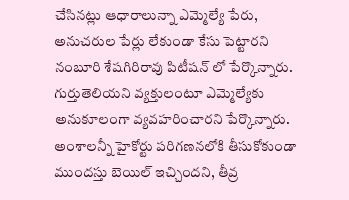చేసినట్లు ఆధారాలున్నా ఎమ్మెల్యే పేరు, అనుచరుల పేర్లు లేకుండా కేసు పెట్టారని నంబూరి శేషగిరిరావు పిటీషన్ లో పేర్కొన్నారు. గుర్తుతెలియని వ్యక్తులంటూ ఎమ్మెల్యేకు అనుకూలంగా వ్యవహరించారని పేర్కొన్నారు. అంశాలన్నీ హైకోర్టు పరిగణనలోకి తీసుకోకుండా ముందస్తు బెయిల్ ఇచ్చిందని, తీవ్ర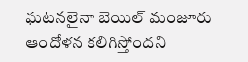ఘటనలైనా బెయిల్ మంజూరు ఆందోళన కలిగిస్తోందని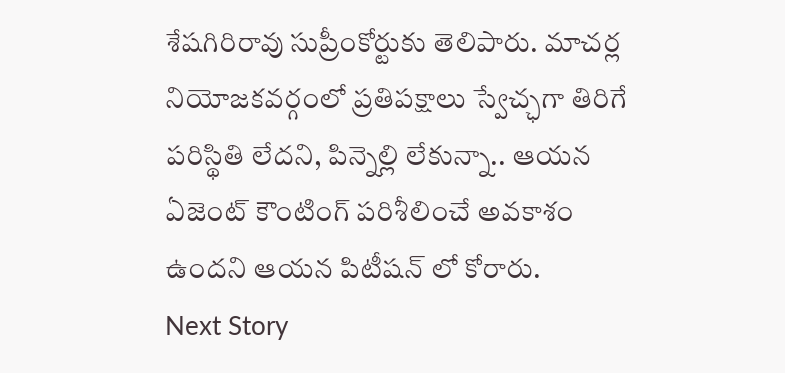శేషగిరిరావు సుప్రీంకోర్టుకు తెలిపారు. మాచర్ల నియోజకవర్గంలో ప్రతిపక్షాలు స్వేచ్ఛగా తిరిగే పరిస్థితి లేదని, పిన్నెల్లి లేకున్నా.. ఆయన ఏజెంట్ కౌంటింగ్ పరిశీలించే అవకాశం ఉందని ఆయన పిటీషన్ లో కోరారు.
Next Story